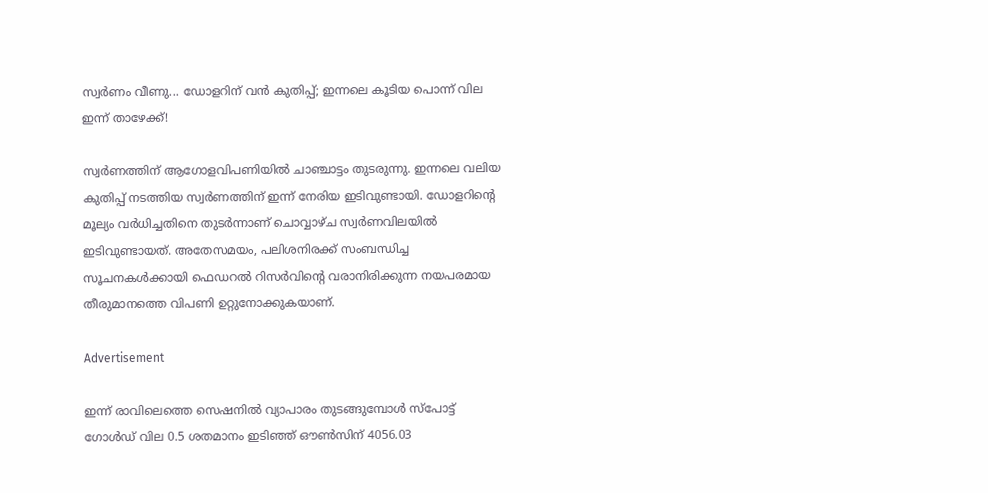സ്വര്‍ണം വീണു... ഡോളറിന് വന്‍ കുതിപ്പ്; ഇന്നലെ കൂടിയ പൊന്ന് വില ഇന്ന് താഴേക്ക്!

സ്വര്‍ണത്തിന് ആഗോളവിപണിയില്‍ ചാഞ്ചാട്ടം തുടരുന്നു. ഇന്നലെ വലിയ കുതിപ്പ് നടത്തിയ സ്വര്‍ണത്തിന് ഇന്ന് നേരിയ ഇടിവുണ്ടായി. ഡോളറിന്റെ മൂല്യം വര്‍ധിച്ചതിനെ തുടര്‍ന്നാണ് ചൊവ്വാഴ്ച സ്വര്‍ണവിലയില്‍ ഇടിവുണ്ടായത്. അതേസമയം, പലിശനിരക്ക് സംബന്ധിച്ച സൂചനകള്‍ക്കായി ഫെഡറല്‍ റിസര്‍വിന്റെ വരാനിരിക്കുന്ന നയപരമായ തീരുമാനത്തെ വിപണി ഉറ്റുനോക്കുകയാണ്.

Advertisement

ഇന്ന് രാവിലെത്തെ സെഷനില്‍ വ്യാപാരം തുടങ്ങുമ്പോള്‍ സ്‌പോട്ട് ഗോള്‍ഡ് വില 0.5 ശതമാനം ഇടിഞ്ഞ് ഔണ്‍സിന് 4056.03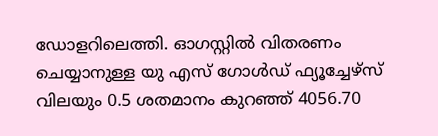ഡോളറിലെത്തി. ഓഗസ്റ്റില്‍ വിതരണം ചെയ്യാനുള്ള യു എസ് ഗോള്‍ഡ് ഫ്യൂച്ചേഴ്‌സ് വിലയും 0.5 ശതമാനം കുറഞ്ഞ് 4056.70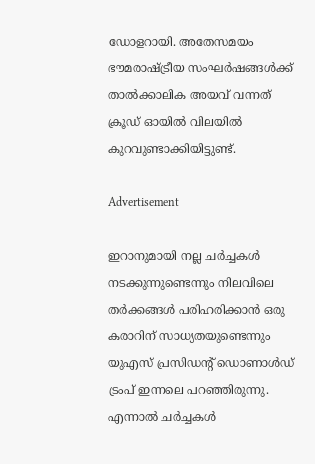ഡോളറായി. അതേസമയം ഭൗമരാഷ്ട്രീയ സംഘര്‍ഷങ്ങള്‍ക്ക് താല്‍ക്കാലിക അയവ് വന്നത് ക്രൂഡ് ഓയില്‍ വിലയില്‍ കുറവുണ്ടാക്കിയിട്ടുണ്ട്.

Advertisement

ഇറാനുമായി നല്ല ചര്‍ച്ചകള്‍ നടക്കുന്നുണ്ടെന്നും നിലവിലെ തര്‍ക്കങ്ങള്‍ പരിഹരിക്കാന്‍ ഒരു കരാറിന് സാധ്യതയുണ്ടെന്നും യുഎസ് പ്രസിഡന്റ് ഡൊണാള്‍ഡ് ട്രംപ് ഇന്നലെ പറഞ്ഞിരുന്നു. എന്നാല്‍ ചര്‍ച്ചകള്‍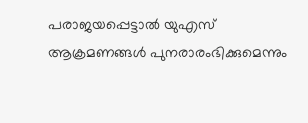പരാജയപ്പെട്ടാല്‍ യുഎസ് ആക്രമണങ്ങള്‍ പുനരാരംഭിക്കുമെന്നും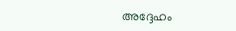അദ്ദേഹം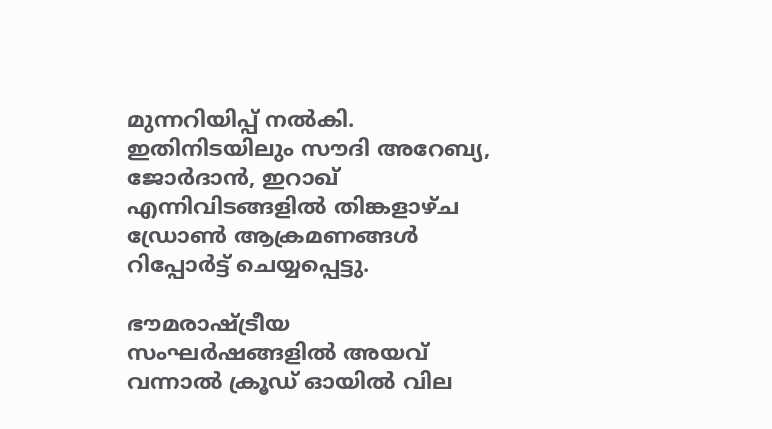മുന്നറിയിപ്പ് നല്‍കി. ഇതിനിടയിലും സൗദി അറേബ്യ, ജോര്‍ദാന്‍, ഇറാഖ് എന്നിവിടങ്ങളില്‍ തിങ്കളാഴ്ച ഡ്രോണ്‍ ആക്രമണങ്ങള്‍ റിപ്പോര്‍ട്ട് ചെയ്യപ്പെട്ടു.

ഭൗമരാഷ്ട്രീയ സംഘര്‍ഷങ്ങളില്‍ അയവ് വന്നാല്‍ ക്രൂഡ് ഓയില്‍ വില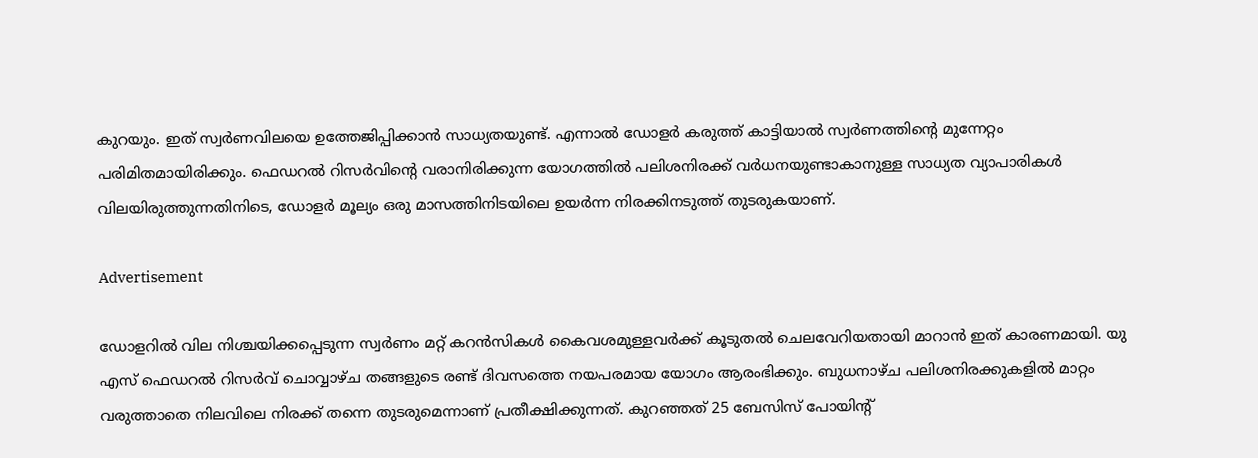കുറയും. ഇത് സ്വര്‍ണവിലയെ ഉത്തേജിപ്പിക്കാന്‍ സാധ്യതയുണ്ട്. എന്നാല്‍ ഡോളര്‍ കരുത്ത് കാട്ടിയാല്‍ സ്വര്‍ണത്തിന്റെ മുന്നേറ്റം പരിമിതമായിരിക്കും. ഫെഡറല്‍ റിസര്‍വിന്റെ വരാനിരിക്കുന്ന യോഗത്തില്‍ പലിശനിരക്ക് വര്‍ധനയുണ്ടാകാനുള്ള സാധ്യത വ്യാപാരികള്‍ വിലയിരുത്തുന്നതിനിടെ, ഡോളര്‍ മൂല്യം ഒരു മാസത്തിനിടയിലെ ഉയര്‍ന്ന നിരക്കിനടുത്ത് തുടരുകയാണ്.

Advertisement

ഡോളറില്‍ വില നിശ്ചയിക്കപ്പെടുന്ന സ്വര്‍ണം മറ്റ് കറന്‍സികള്‍ കൈവശമുള്ളവര്‍ക്ക് കൂടുതല്‍ ചെലവേറിയതായി മാറാന്‍ ഇത് കാരണമായി. യു എസ് ഫെഡറല്‍ റിസര്‍വ് ചൊവ്വാഴ്ച തങ്ങളുടെ രണ്ട് ദിവസത്തെ നയപരമായ യോഗം ആരംഭിക്കും. ബുധനാഴ്ച പലിശനിരക്കുകളില്‍ മാറ്റം വരുത്താതെ നിലവിലെ നിരക്ക് തന്നെ തുടരുമെന്നാണ് പ്രതീക്ഷിക്കുന്നത്. കുറഞ്ഞത് 25 ബേസിസ് പോയിന്റ്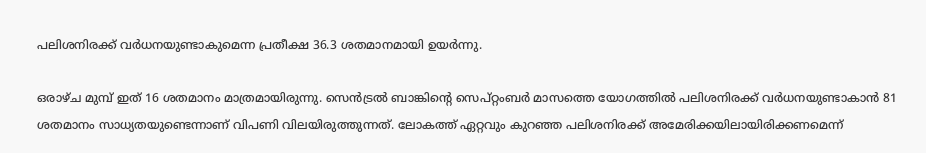പലിശനിരക്ക് വര്‍ധനയുണ്ടാകുമെന്ന പ്രതീക്ഷ 36.3 ശതമാനമായി ഉയര്‍ന്നു.

ഒരാഴ്ച മുമ്പ് ഇത് 16 ശതമാനം മാത്രമായിരുന്നു. സെന്‍ട്രല്‍ ബാങ്കിന്റെ സെപ്റ്റംബര്‍ മാസത്തെ യോഗത്തില്‍ പലിശനിരക്ക് വര്‍ധനയുണ്ടാകാന്‍ 81 ശതമാനം സാധ്യതയുണ്ടെന്നാണ് വിപണി വിലയിരുത്തുന്നത്. ലോകത്ത് ഏറ്റവും കുറഞ്ഞ പലിശനിരക്ക് അമേരിക്കയിലായിരിക്കണമെന്ന്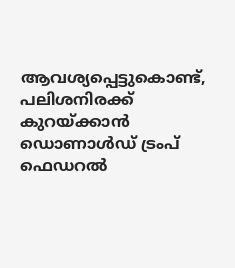ആവശ്യപ്പെട്ടുകൊണ്ട്, പലിശനിരക്ക് കുറയ്ക്കാന്‍ ഡൊണാള്‍ഡ് ട്രംപ് ഫെഡറല്‍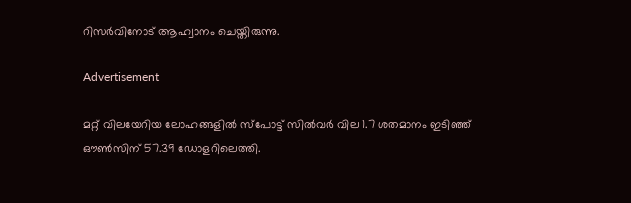റിസര്‍വിനോട് ആഹ്വാനം ചെയ്തിരുന്നു.

Advertisement

മറ്റ് വിലയേറിയ ലോഹങ്ങളില്‍ സ്‌പോട്ട് സില്‍വര്‍ വില 1.7 ശതമാനം ഇടിഞ്ഞ് ഔണ്‍സിന് 57.39 ഡോളറിലെത്തി.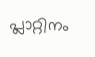പ്ലാറ്റിനം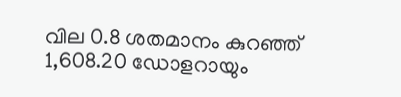വില 0.8 ശതമാനം കുറഞ്ഞ് 1,608.20 ഡോളറായും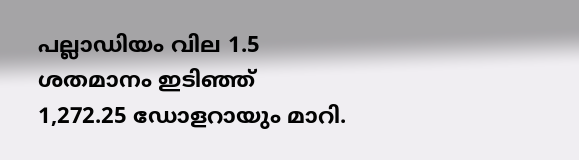പല്ലാഡിയം വില 1.5 ശതമാനം ഇടിഞ്ഞ് 1,272.25 ഡോളറായും മാറി.